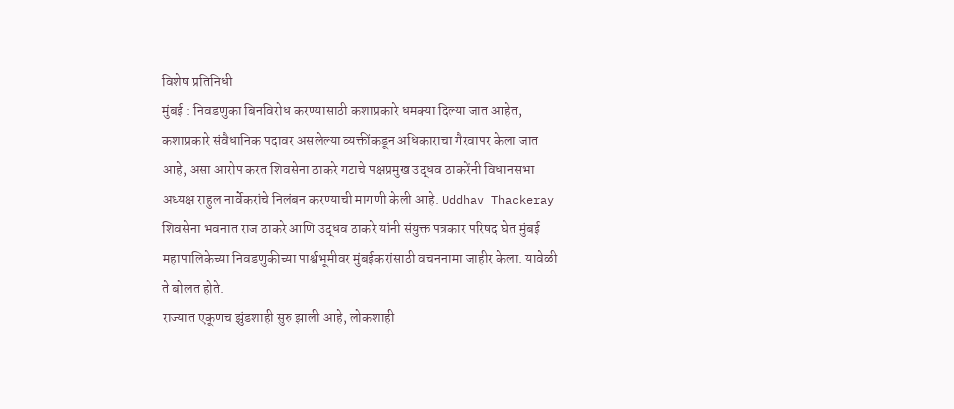विशेष प्रतिनिधी
मुंबई : निवडणुका बिनविरोध करण्यासाठी कशाप्रकारे धमक्या दिल्या जात आहेत, कशाप्रकारे संवैधानिक पदावर असलेल्या व्यक्तींकडून अधिकाराचा गैरवापर केला जात आहे, असा आरोप करत शिवसेना ठाकरे गटाचे पक्षप्रमुख उद्धव ठाकरेंनी विधानसभा अध्यक्ष राहुल नार्वेकरांचे निलंबन करण्याची मागणी केली आहे. Uddhav Thackeray
शिवसेना भवनात राज ठाकरे आणि उद्धव ठाकरे यांनी संयुक्त पत्रकार परिषद घेत मुंबई महापालिकेच्या निवडणुकीच्या पार्श्वभूमीवर मुंबईकरांसाठी वचननामा जाहीर केला. यावेळी ते बोलत होते.
राज्यात एकूणच झुंडशाही सुरु झाली आहे, लोकशाही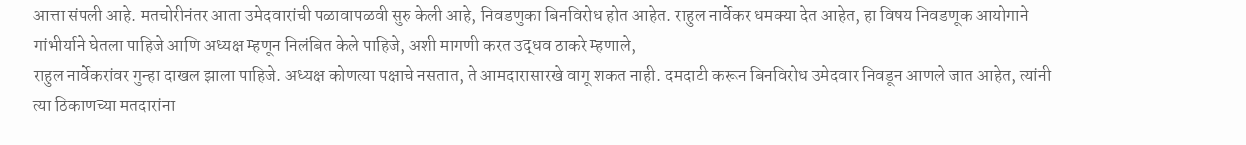आत्ता संपली आहे. मतचोरीनंतर आता उमेदवारांची पळावापळवी सुरु केली आहे, निवडणुका बिनविरोध होत आहेत. राहुल नार्वेकर धमक्या देत आहेत, हा विषय निवडणूक आयोगाने गांभीर्याने घेतला पाहिजे आणि अध्यक्ष म्हणून निलंबित केले पाहिजे, अशी मागणी करत उद्धव ठाकरे म्हणाले,
राहुल नार्वेकरांवर गुन्हा दाखल झाला पाहिजे. अध्यक्ष कोणत्या पक्षाचे नसतात, ते आमदारासारखे वागू शकत नाही. दमदाटी करून बिनविरोध उमेदवार निवडून आणले जात आहेत, त्यांनी त्या ठिकाणच्या मतदारांना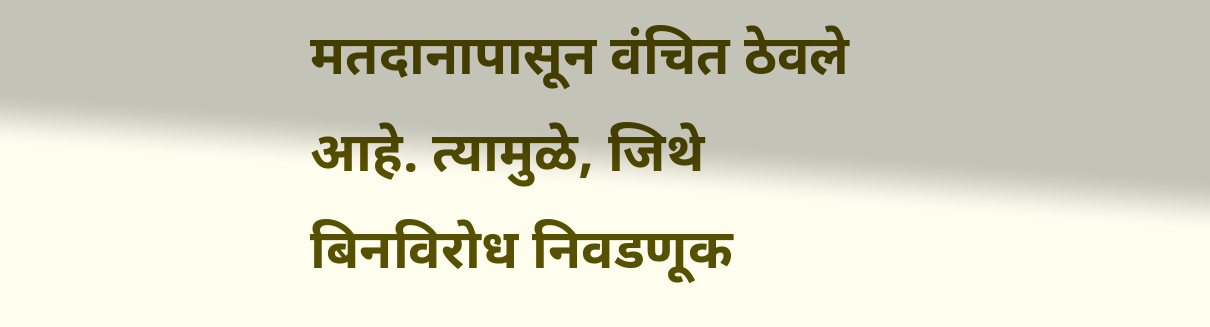मतदानापासून वंचित ठेवले आहे. त्यामुळे, जिथे बिनविरोध निवडणूक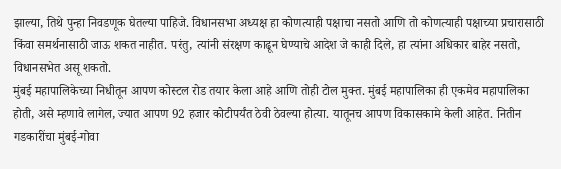झाल्या, तिथे पुन्हा निवडणूक घेतल्या पाहिजे. विधानसभा अध्यक्ष हा कोणत्याही पक्षाचा नसतो आणि तो कोणत्याही पक्षाच्या प्रचारासाठी किंवा समर्थनासाठी जाऊ शकत नाहीत. परंतु, त्यांनी संरक्षण काढून घेण्याचे आदेश जे काही दिले, हा त्यांना अधिकार बाहेर नसतो, विधानसभेत असू शकतो.
मुंबई महापालिकेच्या निधीतून आपण कोस्टल रोड तयार केला आहे आणि तोही टोल मुक्त. मुंबई महापालिका ही एकमेव महापालिका होती, असे म्हणावे लागेल, ज्यात आपण 92 हजार कोटीपर्यंत ठेवी ठेवल्या होत्या. यातूनच आपण विकासकामे केली आहेत. नितीन गडकारींचा मुंबई-गोवा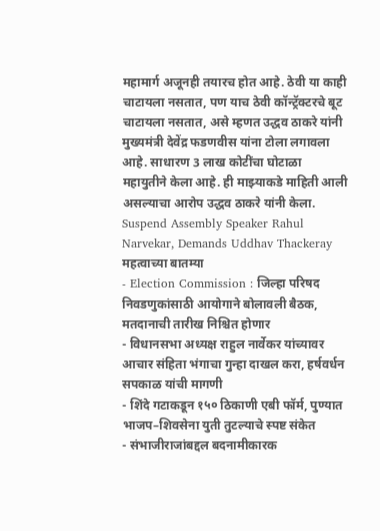महामार्ग अजूनही तयारच होत आहे. ठेवी या काही चाटायला नसतात, पण याच ठेवी कॉन्ट्रॅक्टरचे बूट चाटायला नसतात, असे म्हणत उद्धव ठाकरे यांनी मुख्यमंत्री देवेंद्र फडणवीस यांना टोला लगावला आहे. साधारण 3 लाख कोटींचा घोटाळा महायुतीने केला आहे. ही माझ्याकडे माहिती आली असल्याचा आरोप उद्धव ठाकरे यांनी केला.
Suspend Assembly Speaker Rahul Narvekar, Demands Uddhav Thackeray
महत्वाच्या बातम्या
- Election Commission : जिल्हा परिषद निवडणुकांसाठी आयोगाने बोलावली बैठक, मतदानाची तारीख निश्चित होणार
- विधानसभा अध्यक्ष राहुल नार्वेकर यांच्यावर आचार संहिता भंगाचा गुन्हा दाखल करा, हर्षवर्धन सपकाळ यांची मागणी
- शिंदे गटाकडून १५० ठिकाणी एबी फॉर्म, पुण्यात भाजप–शिवसेना युती तुटल्याचे स्पष्ट संकेत
- संभाजीराजांबद्दल बदनामीकारक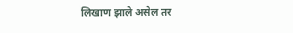लिखाण झाले असेल तर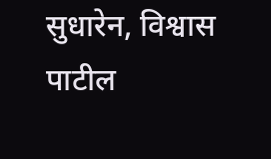सुधारेन, विश्वास पाटील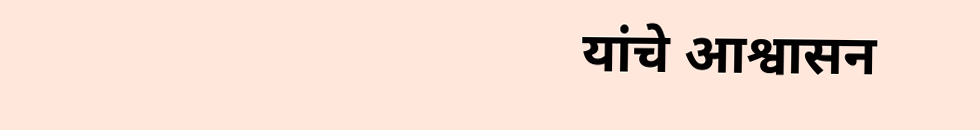यांचे आश्वासन